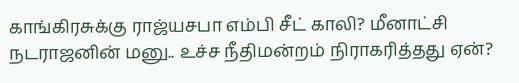காங்கிரசுக்கு ராஜ்யசபா எம்பி சீட் காலி? மீனாட்சி நடராஜனின் மனு.. உச்ச நீதிமன்றம் நிராகரித்தது ஏன்?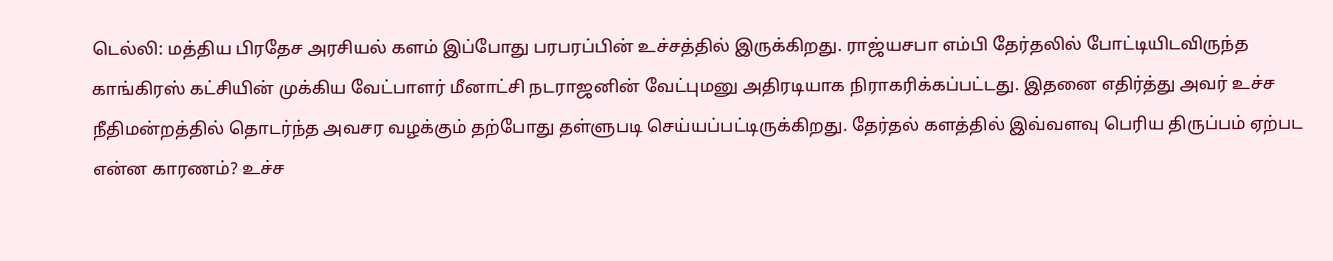டெல்லி: மத்திய பிரதேச அரசியல் களம் இப்போது பரபரப்பின் உச்சத்தில் இருக்கிறது. ராஜ்யசபா எம்பி தேர்தலில் போட்டியிடவிருந்த காங்கிரஸ் கட்சியின் முக்கிய வேட்பாளர் மீனாட்சி நடராஜனின் வேட்புமனு அதிரடியாக நிராகரிக்கப்பட்டது. இதனை எதிர்த்து அவர் உச்ச நீதிமன்றத்தில் தொடர்ந்த அவசர வழக்கும் தற்போது தள்ளுபடி செய்யப்பட்டிருக்கிறது. தேர்தல் களத்தில் இவ்வளவு பெரிய திருப்பம் ஏற்பட என்ன காரணம்? உச்ச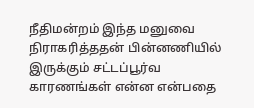நீதிமன்றம் இந்த மனுவை நிராகரித்ததன் பின்னணியில் இருக்கும் சட்டப்பூர்வ காரணங்கள் என்ன என்பதை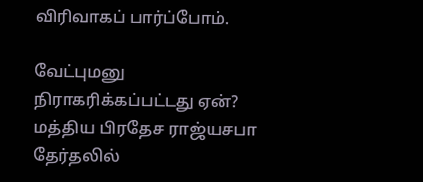விரிவாகப் பார்ப்போம்.

வேட்புமனு நிராகரிக்கப்பட்டது ஏன்?
மத்திய பிரதேச ராஜ்யசபா தேர்தலில்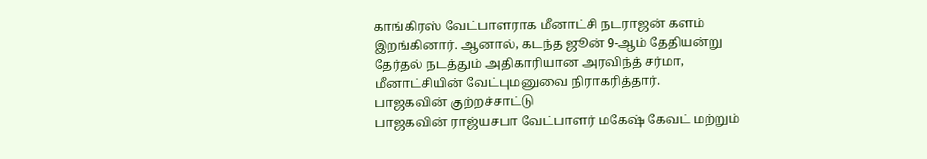காங்கிரஸ் வேட்பாளராக மீனாட்சி நடராஜன் களம் இறங்கினார். ஆனால், கடந்த ஜூன் 9-ஆம் தேதியன்று தேர்தல் நடத்தும் அதிகாரியான அரவிந்த் சர்மா, மீனாட்சியின் வேட்புமனுவை நிராகரித்தார்.
பாஜகவின் குற்றச்சாட்டு
பாஜகவின் ராஜ்யசபா வேட்பாளர் மகேஷ் கேவட் மற்றும்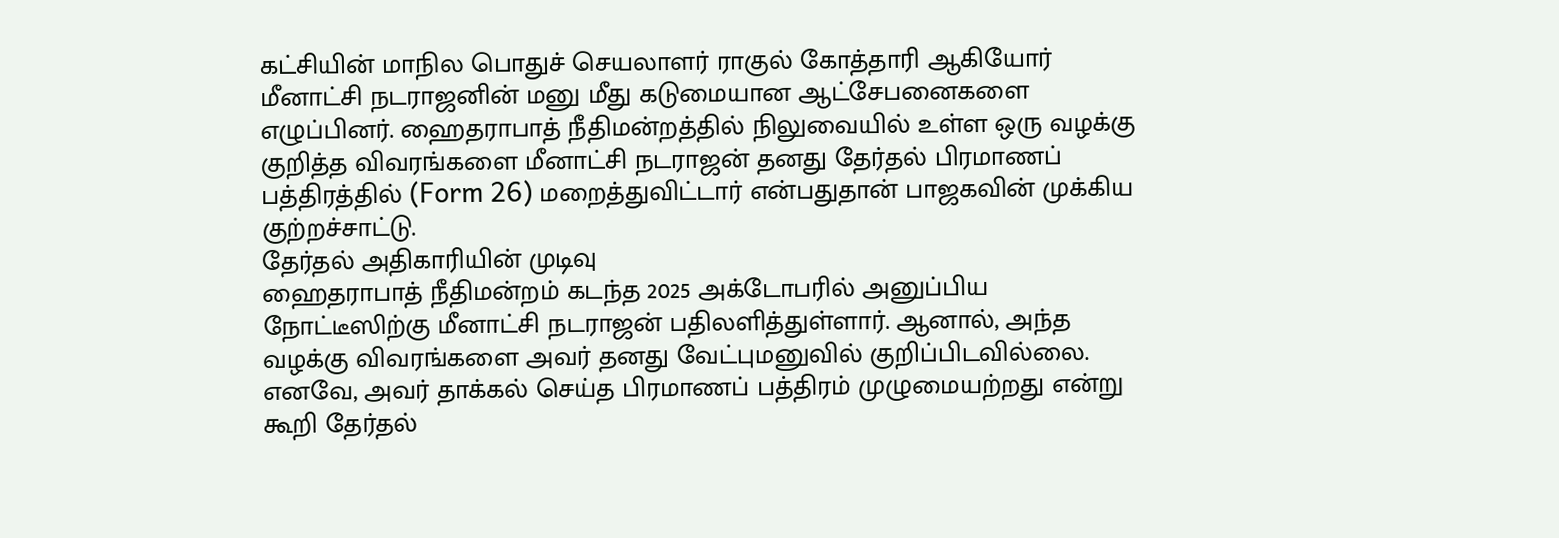கட்சியின் மாநில பொதுச் செயலாளர் ராகுல் கோத்தாரி ஆகியோர் மீனாட்சி நடராஜனின் மனு மீது கடுமையான ஆட்சேபனைகளை எழுப்பினர். ஹைதராபாத் நீதிமன்றத்தில் நிலுவையில் உள்ள ஒரு வழக்கு குறித்த விவரங்களை மீனாட்சி நடராஜன் தனது தேர்தல் பிரமாணப் பத்திரத்தில் (Form 26) மறைத்துவிட்டார் என்பதுதான் பாஜகவின் முக்கிய குற்றச்சாட்டு.
தேர்தல் அதிகாரியின் முடிவு
ஹைதராபாத் நீதிமன்றம் கடந்த 2025 அக்டோபரில் அனுப்பிய நோட்டீஸிற்கு மீனாட்சி நடராஜன் பதிலளித்துள்ளார். ஆனால், அந்த வழக்கு விவரங்களை அவர் தனது வேட்புமனுவில் குறிப்பிடவில்லை. எனவே, அவர் தாக்கல் செய்த பிரமாணப் பத்திரம் முழுமையற்றது என்று கூறி தேர்தல்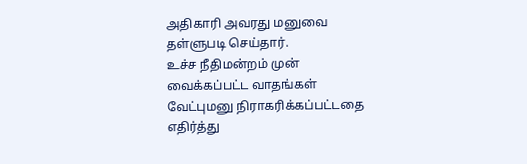அதிகாரி அவரது மனுவை தள்ளுபடி செய்தார்.
உச்ச நீதிமன்றம் முன் வைக்கப்பட்ட வாதங்கள்
வேட்புமனு நிராகரிக்கப்பட்டதை எதிர்த்து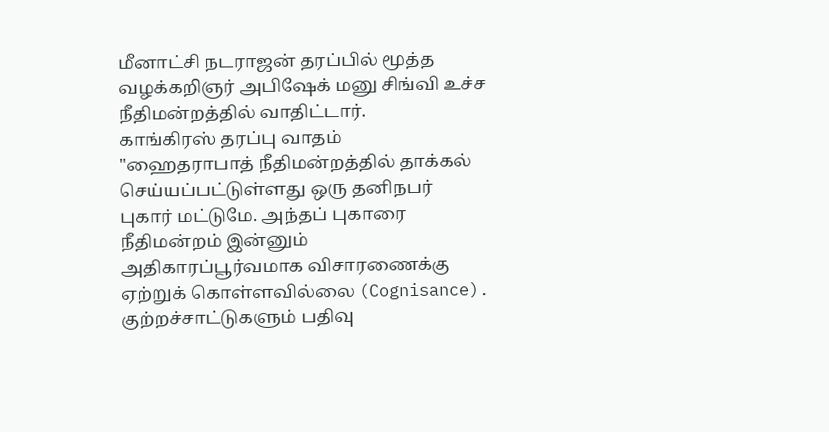மீனாட்சி நடராஜன் தரப்பில் மூத்த வழக்கறிஞர் அபிஷேக் மனு சிங்வி உச்ச நீதிமன்றத்தில் வாதிட்டார்.
காங்கிரஸ் தரப்பு வாதம்
"ஹைதராபாத் நீதிமன்றத்தில் தாக்கல் செய்யப்பட்டுள்ளது ஒரு தனிநபர் புகார் மட்டுமே. அந்தப் புகாரை நீதிமன்றம் இன்னும் அதிகாரப்பூர்வமாக விசாரணைக்கு ஏற்றுக் கொள்ளவில்லை (Cognisance). குற்றச்சாட்டுகளும் பதிவு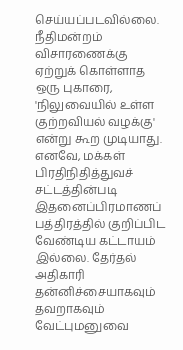செய்யப்படவில்லை.
நீதிமன்றம் விசாரணைக்கு ஏற்றுக் கொள்ளாத ஒரு புகாரை, 'நிலுவையில் உள்ள குற்றவியல் வழக்கு' என்று கூற முடியாது. எனவே, மக்கள் பிரதிநிதித்துவச் சட்டத்தின்படி இதனைப்பிரமாணப் பத்திரத்தில் குறிப்பிட வேண்டிய கட்டாயம் இல்லை. தேர்தல் அதிகாரி தன்னிச்சையாகவும் தவறாகவும் வேட்புமனுவை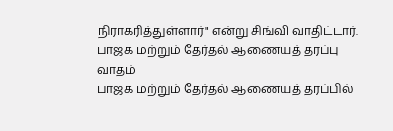நிராகரித்துள்ளார்" என்று சிங்வி வாதிட்டார்.
பாஜக மற்றும் தேர்தல் ஆணையத் தரப்பு வாதம்
பாஜக மற்றும் தேர்தல் ஆணையத் தரப்பில்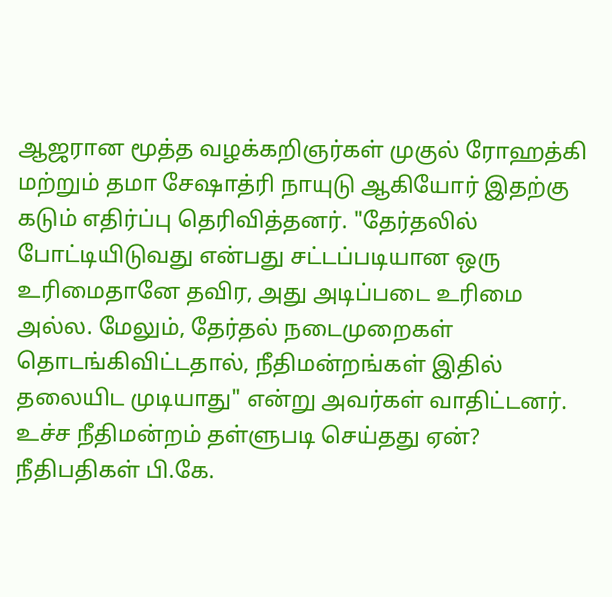ஆஜரான மூத்த வழக்கறிஞர்கள் முகுல் ரோஹத்கி மற்றும் தமா சேஷாத்ரி நாயுடு ஆகியோர் இதற்கு கடும் எதிர்ப்பு தெரிவித்தனர். "தேர்தலில் போட்டியிடுவது என்பது சட்டப்படியான ஒரு உரிமைதானே தவிர, அது அடிப்படை உரிமை அல்ல. மேலும், தேர்தல் நடைமுறைகள் தொடங்கிவிட்டதால், நீதிமன்றங்கள் இதில் தலையிட முடியாது" என்று அவர்கள் வாதிட்டனர்.
உச்ச நீதிமன்றம் தள்ளுபடி செய்தது ஏன்?
நீதிபதிகள் பி.கே.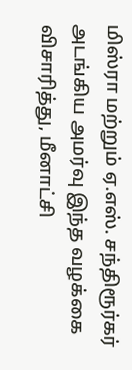மிஸ்ரா மற்றும் ஏ.எஸ். சந்திரூர்கர் அடங்கிய அமர்வு இந்த வழக்கை விசாரித்து, மீனாட்சி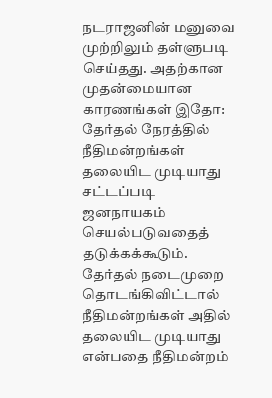நடராஜனின் மனுவை முற்றிலும் தள்ளுபடி செய்தது. அதற்கான முதன்மையான காரணங்கள் இதோ:
தேர்தல் நேரத்தில் நீதிமன்றங்கள் தலையிட முடியாது
சட்டப்படி ஜனநாயகம் செயல்படுவதைத் தடுக்கக்கூடும். தேர்தல் நடைமுறை தொடங்கிவிட்டால் நீதிமன்றங்கள் அதில் தலையிட முடியாது என்பதை நீதிமன்றம்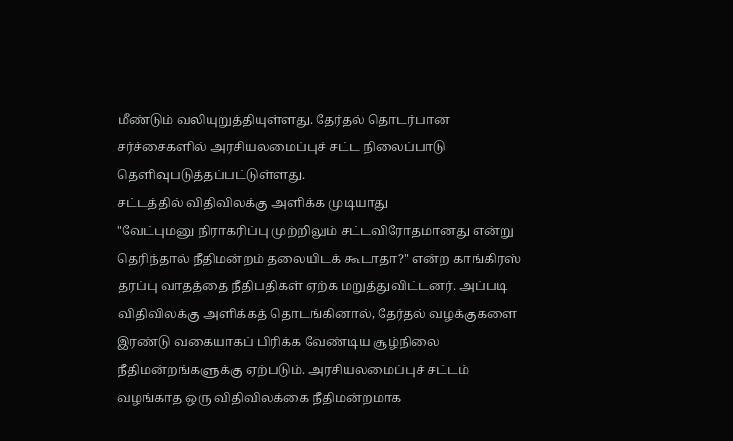மீண்டும் வலியுறுத்தியுள்ளது. தேர்தல் தொடர்பான சர்ச்சைகளில் அரசியலமைப்புச் சட்ட நிலைப்பாடு தெளிவுபடுத்தப்பட்டுள்ளது.
சட்டத்தில் விதிவிலக்கு அளிக்க முடியாது
"வேட்புமனு நிராகரிப்பு முற்றிலும் சட்டவிரோதமானது என்று தெரிந்தால் நீதிமன்றம் தலையிடக் கூடாதா?" என்ற காங்கிரஸ் தரப்பு வாதத்தை நீதிபதிகள் ஏற்க மறுத்துவிட்டனர். அப்படி விதிவிலக்கு அளிக்கத் தொடங்கினால், தேர்தல் வழக்குகளை இரண்டு வகையாகப் பிரிக்க வேண்டிய சூழ்நிலை நீதிமன்றங்களுக்கு ஏற்படும். அரசியலமைப்புச் சட்டம் வழங்காத ஒரு விதிவிலக்கை நீதிமன்றமாக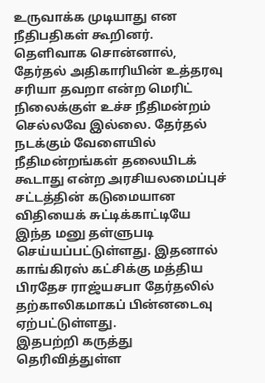உருவாக்க முடியாது என நீதிபதிகள் கூறினர்.
தெளிவாக சொன்னால், தேர்தல் அதிகாரியின் உத்தரவு சரியா தவறா என்ற மெரிட் நிலைக்குள் உச்ச நீதிமன்றம் செல்லவே இல்லை. தேர்தல் நடக்கும் வேளையில் நீதிமன்றங்கள் தலையிடக் கூடாது என்ற அரசியலமைப்புச் சட்டத்தின் கடுமையான விதியைக் சுட்டிக்காட்டியே இந்த மனு தள்ளுபடி செய்யப்பட்டுள்ளது. இதனால் காங்கிரஸ் கட்சிக்கு மத்திய பிரதேச ராஜ்யசபா தேர்தலில் தற்காலிகமாகப் பின்னடைவு ஏற்பட்டுள்ளது.
இதபற்றி கருத்து தெரிவித்துள்ள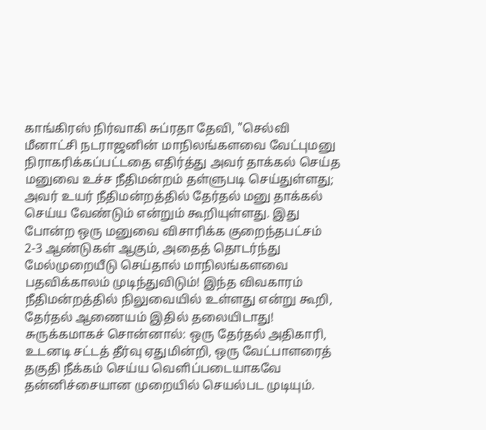காங்கிரஸ் நிர்வாகி சுப்ரதா தேவி, "செல்வி மீனாட்சி நடராஜனின் மாநிலங்களவை வேட்புமனு நிராகரிக்கப்பட்டதை எதிர்த்து அவர் தாக்கல் செய்த மனுவை உச்ச நீதிமன்றம் தள்ளுபடி செய்துள்ளது; அவர் உயர் நீதிமன்றத்தில் தேர்தல் மனு தாக்கல் செய்ய வேண்டும் என்றும் கூறியுள்ளது. இது போன்ற ஒரு மனுவை விசாரிக்க குறைந்தபட்சம் 2-3 ஆண்டுகள் ஆகும், அதைத் தொடர்ந்து மேல்முறையீடு செய்தால் மாநிலங்களவை பதவிக்காலம் முடிந்துவிடும்! இந்த விவகாரம் நீதிமன்றத்தில் நிலுவையில் உள்ளது என்று கூறி, தேர்தல் ஆணையம் இதில் தலையிடாது! சுருக்கமாகச் சொன்னால்: ஒரு தேர்தல் அதிகாரி, உடனடி சட்டத் தீர்வு ஏதுமின்றி, ஒரு வேட்பாளரைத் தகுதி நீக்கம் செய்ய வெளிப்படையாகவே தன்னிச்சையான முறையில் செயல்பட முடியும்.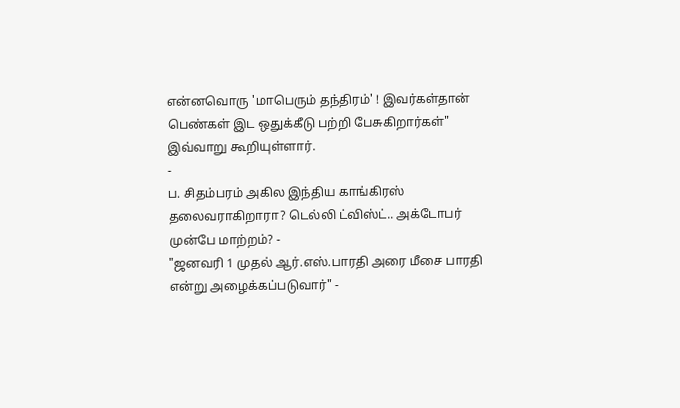என்னவொரு 'மாபெரும் தந்திரம்' ! இவர்கள்தான் பெண்கள் இட ஒதுக்கீடு பற்றி பேசுகிறார்கள்" இவ்வாறு கூறியுள்ளார்.
-
ப. சிதம்பரம் அகில இந்திய காங்கிரஸ் தலைவராகிறாரா? டெல்லி ட்விஸ்ட்.. அக்டோபர் முன்பே மாற்றம்? -
"ஜனவரி 1 முதல் ஆர்.எஸ்.பாரதி அரை மீசை பாரதி என்று அழைக்கப்படுவார்" -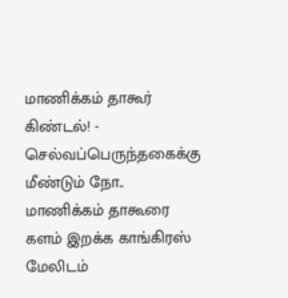மாணிக்கம் தாகூர் கிண்டல்! -
செல்வப்பெருந்தகைக்கு மீண்டும் நோ.. மாணிக்கம் தாகூரை களம் இறக்க காங்கிரஸ் மேலிடம்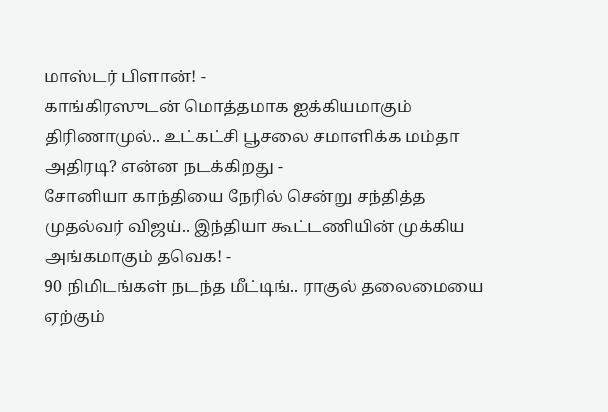மாஸ்டர் பிளான்! -
காங்கிரஸுடன் மொத்தமாக ஐக்கியமாகும் திரிணாமுல்.. உட்கட்சி பூசலை சமாளிக்க மம்தா அதிரடி? என்ன நடக்கிறது -
சோனியா காந்தியை நேரில் சென்று சந்தித்த முதல்வர் விஜய்.. இந்தியா கூட்டணியின் முக்கிய அங்கமாகும் தவெக! -
90 நிமிடங்கள் நடந்த மீட்டிங்.. ராகுல் தலைமையை ஏற்கும்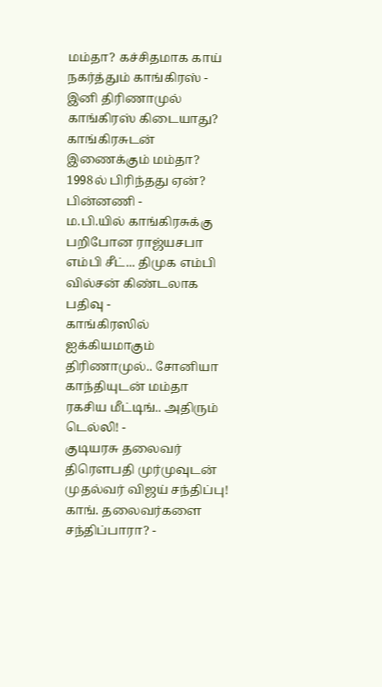மம்தா? கச்சிதமாக காய் நகர்த்தும் காங்கிரஸ் -
இனி திரிணாமுல் காங்கிரஸ் கிடையாது? காங்கிரசுடன் இணைக்கும் மம்தா? 1998ல் பிரிந்தது ஏன்? பின்னணி -
ம.பி.யில் காங்கிரசுக்கு பறிபோன ராஜ்யசபா எம்பி சீட்... திமுக எம்பி வில்சன் கிண்டலாக பதிவு -
காங்கிரஸில் ஐக்கியமாகும் திரிணாமுல்.. சோனியா காந்தியுடன் மம்தா ரகசிய மீட்டிங்.. அதிரும் டெல்லி! -
குடியரசு தலைவர் திரெளபதி முர்முவுடன் முதல்வர் விஜய் சந்திப்பு! காங். தலைவர்களை சந்திப்பாரா? -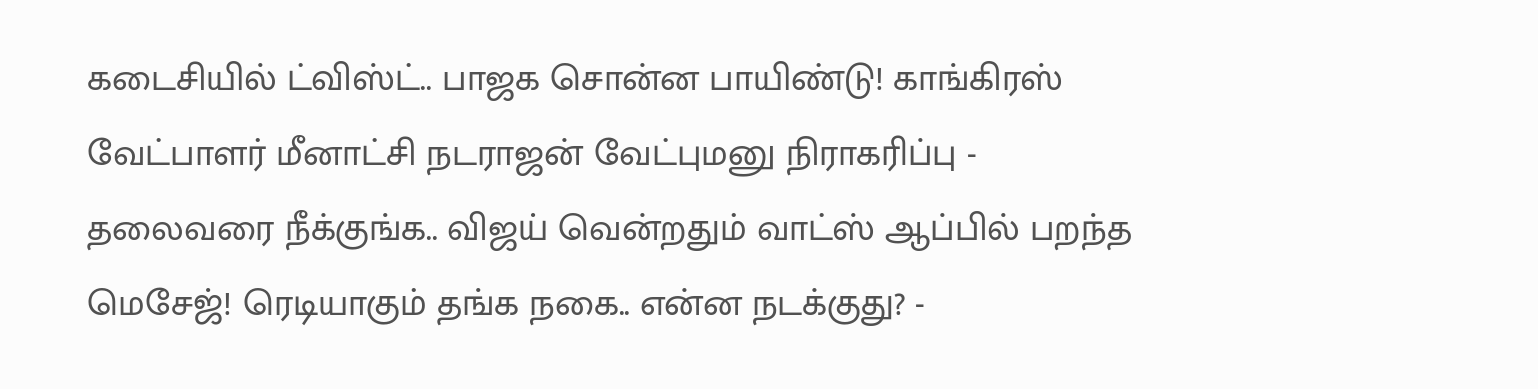கடைசியில் ட்விஸ்ட்.. பாஜக சொன்ன பாயிண்டு! காங்கிரஸ் வேட்பாளர் மீனாட்சி நடராஜன் வேட்புமனு நிராகரிப்பு -
தலைவரை நீக்குங்க.. விஜய் வென்றதும் வாட்ஸ் ஆப்பில் பறந்த மெசேஜ்! ரெடியாகும் தங்க நகை.. என்ன நடக்குது? -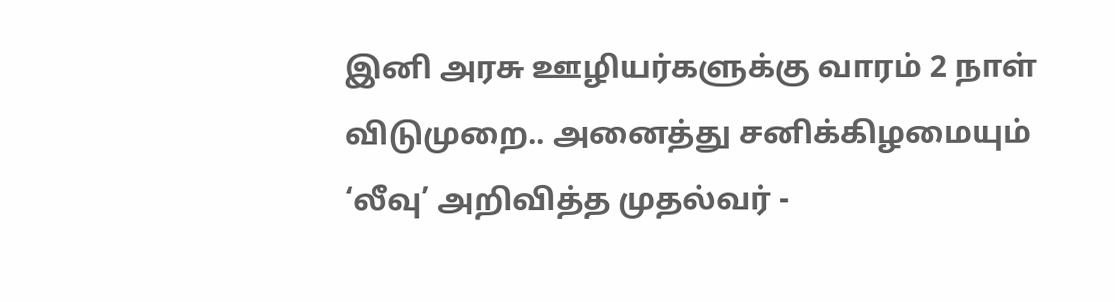இனி அரசு ஊழியர்களுக்கு வாரம் 2 நாள் விடுமுறை.. அனைத்து சனிக்கிழமையும் ‘லீவு’ அறிவித்த முதல்வர் -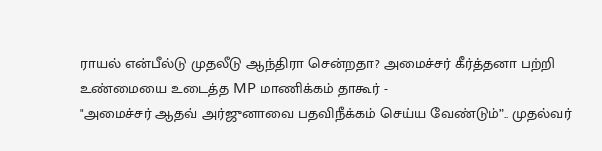ராயல் என்பீல்டு முதலீடு ஆந்திரா சென்றதா? அமைச்சர் கீர்த்தனா பற்றி உண்மையை உடைத்த MP மாணிக்கம் தாகூர் -
"அமைச்சர் ஆதவ் அர்ஜுனாவை பதவிநீக்கம் செய்ய வேண்டும்”.. முதல்வர்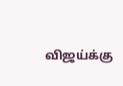விஜய்க்கு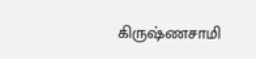கிருஷ்ணசாமி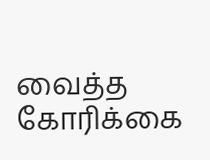வைத்த கோரிக்கை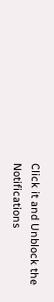Click it and Unblock the Notifications